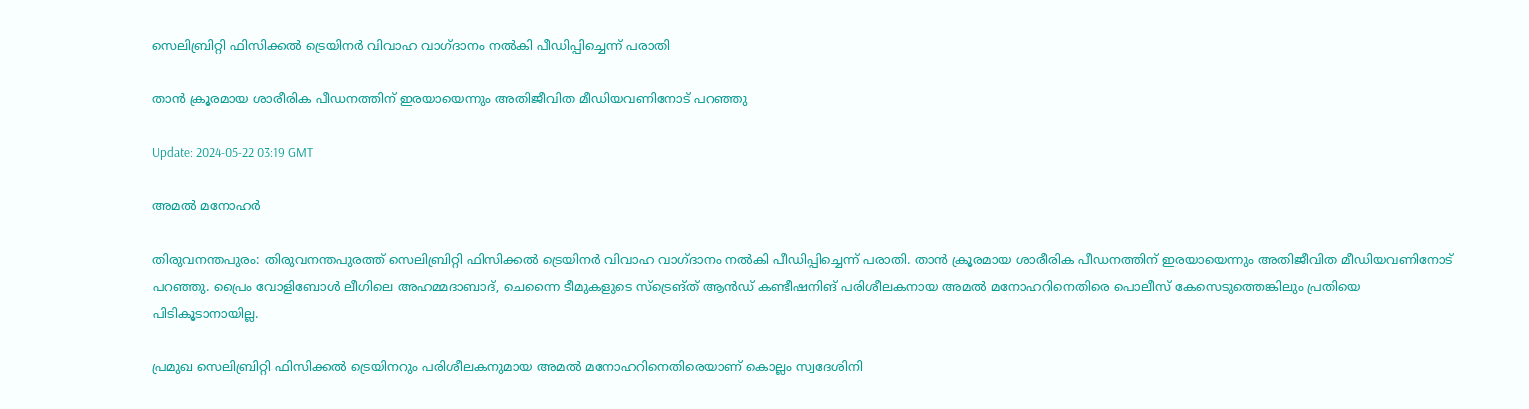സെലിബ്രിറ്റി ഫിസിക്കൽ ട്രെയിനർ വിവാഹ വാഗ്ദാനം നൽകി പീഡിപ്പിച്ചെന്ന് പരാതി

താൻ ക്രൂരമായ ശാരീരിക പീഡനത്തിന് ഇരയായെന്നും അതിജീവിത മീഡിയവണിനോട്‌ പറഞ്ഞു

Update: 2024-05-22 03:19 GMT

അമല്‍ മനോഹര്‍

തിരുവനന്തപുരം: തിരുവനന്തപുരത്ത് സെലിബ്രിറ്റി ഫിസിക്കൽ ട്രെയിനർ വിവാഹ വാഗ്ദാനം നൽകി പീഡിപ്പിച്ചെന്ന് പരാതി. താൻ ക്രൂരമായ ശാരീരിക പീഡനത്തിന് ഇരയായെന്നും അതിജീവിത മീഡിയവണിനോട്‌ പറഞ്ഞു. പ്രൈം വോളിബോൾ ലീഗിലെ അഹമ്മദാബാദ്, ചെന്നൈ ടീമുകളുടെ സ്‌ട്രെങ്ത് ആൻഡ് കണ്ടീഷനിങ് പരിശീലകനായ അമൽ മനോഹറിനെതിരെ പൊലീസ് കേസെടുത്തെങ്കിലും പ്രതിയെ പിടികൂടാനായില്ല.

പ്രമുഖ സെലിബ്രിറ്റി ഫിസിക്കൽ ട്രെയിനറും പരിശീലകനുമായ അമൽ മനോഹറിനെതിരെയാണ് കൊല്ലം സ്വദേശിനി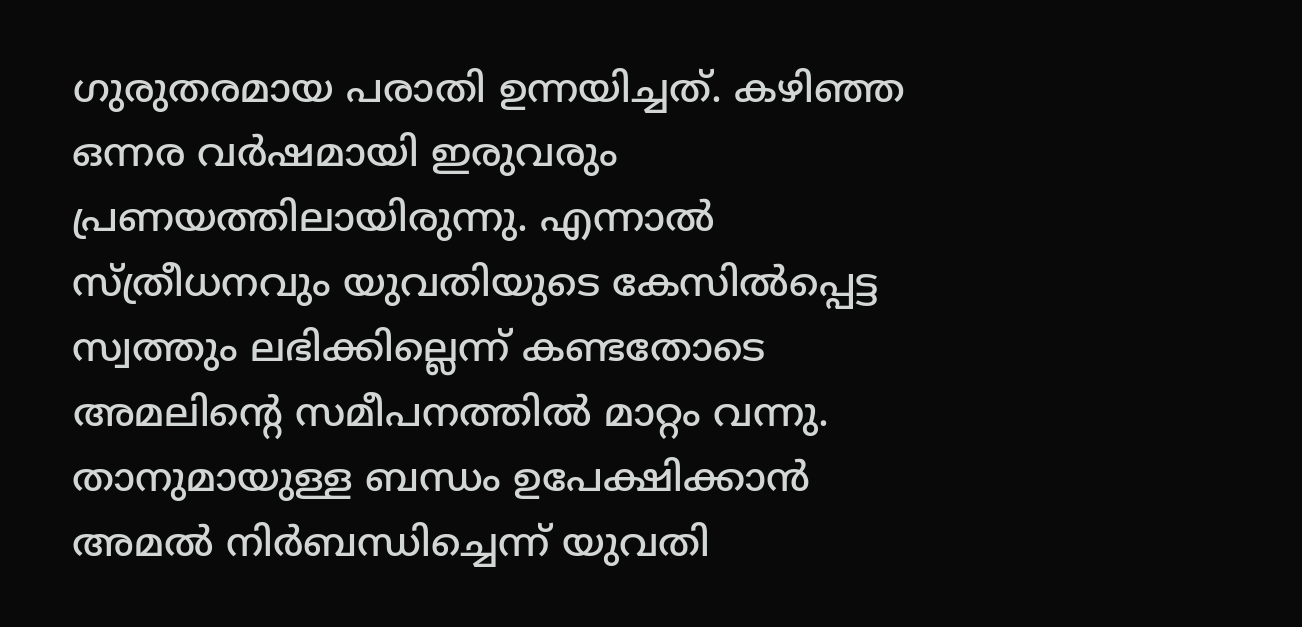ഗുരുതരമായ പരാതി ഉന്നയിച്ചത്. കഴിഞ്ഞ ഒന്നര വർഷമായി ഇരുവരും പ്രണയത്തിലായിരുന്നു. എന്നാൽ സ്ത്രീധനവും യുവതിയുടെ കേസിൽപ്പെട്ട സ്വത്തും ലഭിക്കില്ലെന്ന് കണ്ടതോടെ അമലിന്റെ സമീപനത്തിൽ മാറ്റം വന്നു. താനുമായുള്ള ബന്ധം ഉപേക്ഷിക്കാൻ അമൽ നിർബന്ധിച്ചെന്ന് യുവതി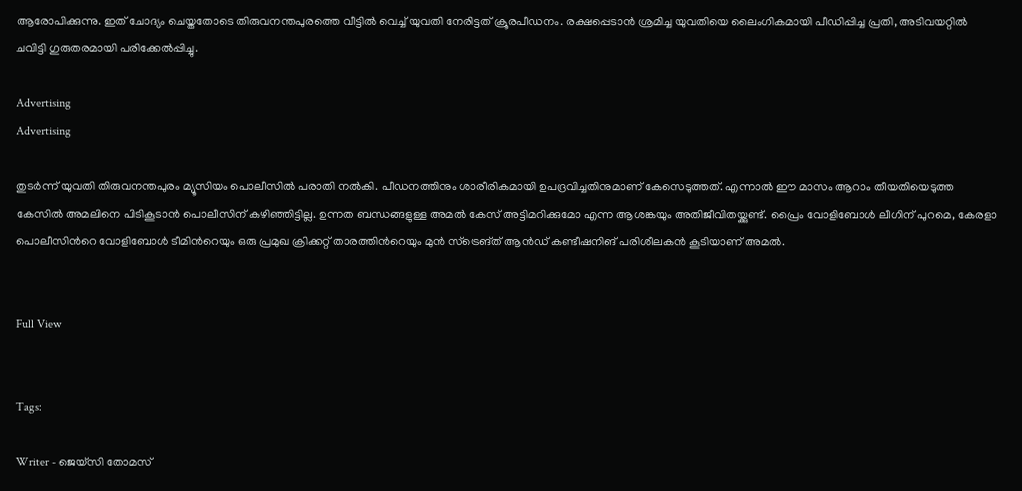ആരോപിക്കുന്നു. ഇത് ചോദ്യം ചെയ്തതോടെ തിരുവനന്തപുരത്തെ വീട്ടിൽ വെച്ച് യുവതി നേരിട്ടത് ക്രൂരപീഡനം. രക്ഷപ്പെടാൻ ശ്രമിച്ച യുവതിയെ ലൈംഗികമായി പീഡിപ്പിച്ച പ്രതി, അടിവയറ്റിൽ ചവിട്ടി ഗുരുതരമായി പരിക്കേൽപ്പിച്ചു.

Advertising
Advertising

തുടർന്ന് യുവതി തിരുവനന്തപുരം മ്യൂസിയം പൊലീസിൽ പരാതി നൽകി. പീഡനത്തിനും ശാരീരികമായി ഉപദ്രവിച്ചതിനുമാണ് കേസെടുത്തത്. എന്നാൽ ഈ മാസം ആറാം തീയതിയെടുത്ത കേസിൽ അമലിനെ പിടികൂടാൻ പൊലീസിന് കഴിഞ്ഞിട്ടില്ല. ഉന്നത ബന്ധങ്ങളുള്ള അമൽ കേസ് അട്ടിമറിക്കുമോ എന്ന ആശങ്കയും അതിജീവിതയ്ക്കുണ്ട്. പ്രൈം വോളിബോൾ ലീഗിന് പുറമെ, കേരളാ പൊലീസിന്‍റെ വോളിബോൾ ടീമിന്‍റെയും ഒരു പ്രമുഖ ക്രിക്കറ്റ്‌ താരത്തിന്‍റെയും മുൻ സ്‌ട്രെങ്ത് ആൻഡ് കണ്ടീഷനിങ് പരിശീലകൻ കൂടിയാണ് അമൽ.


Full View


Tags:

Writer - ജെയ്സി തോമസ്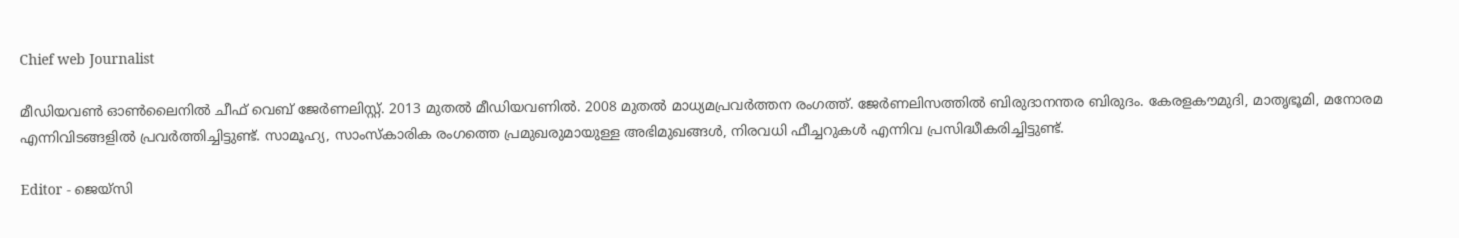Chief web Journalist

മീഡിയവൺ ഓൺലൈനിൽ ചീഫ് വെബ് ജേർണലിസ്റ്റ്. 2013 മുതൽ മീഡിയവണിൽ. 2008 മുതൽ മാധ്യമപ്രവർത്തന രംഗത്ത്. ജേർണലിസത്തിൽ ബിരുദാനന്തര ബിരുദം. കേരളകൗമുദി, മാതൃഭൂമി, മനോരമ എന്നിവിടങ്ങളിൽ പ്രവർത്തിച്ചിട്ടുണ്ട്. സാമൂഹ്യ, സാംസ്‌കാരിക രംഗത്തെ പ്രമുഖരുമായുള്ള അഭിമുഖങ്ങൾ, നിരവധി ഫീച്ചറുകൾ എന്നിവ പ്രസിദ്ധീകരിച്ചിട്ടുണ്ട്.

Editor - ജെയ്സി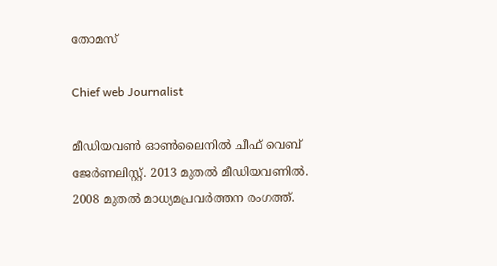തോമസ്

Chief web Journalist

മീഡിയവൺ ഓൺലൈനിൽ ചീഫ് വെബ് ജേർണലിസ്റ്റ്. 2013 മുതൽ മീഡിയവണിൽ. 2008 മുതൽ മാധ്യമപ്രവർത്തന രംഗത്ത്.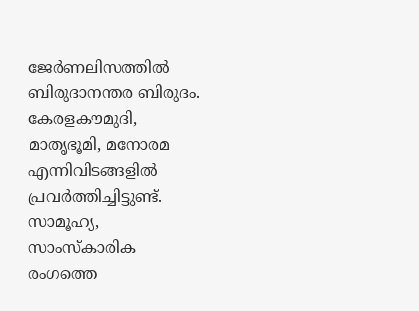ജേർണലിസത്തിൽ ബിരുദാനന്തര ബിരുദം. കേരളകൗമുദി, മാതൃഭൂമി, മനോരമ എന്നിവിടങ്ങളിൽ പ്രവർത്തിച്ചിട്ടുണ്ട്. സാമൂഹ്യ, സാംസ്‌കാരിക രംഗത്തെ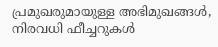പ്രമുഖരുമായുള്ള അഭിമുഖങ്ങൾ, നിരവധി ഫീച്ചറുകൾ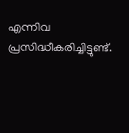എന്നിവ പ്രസിദ്ധീകരിച്ചിട്ടുണ്ട്.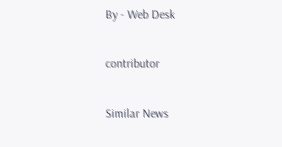By - Web Desk

contributor

Similar News